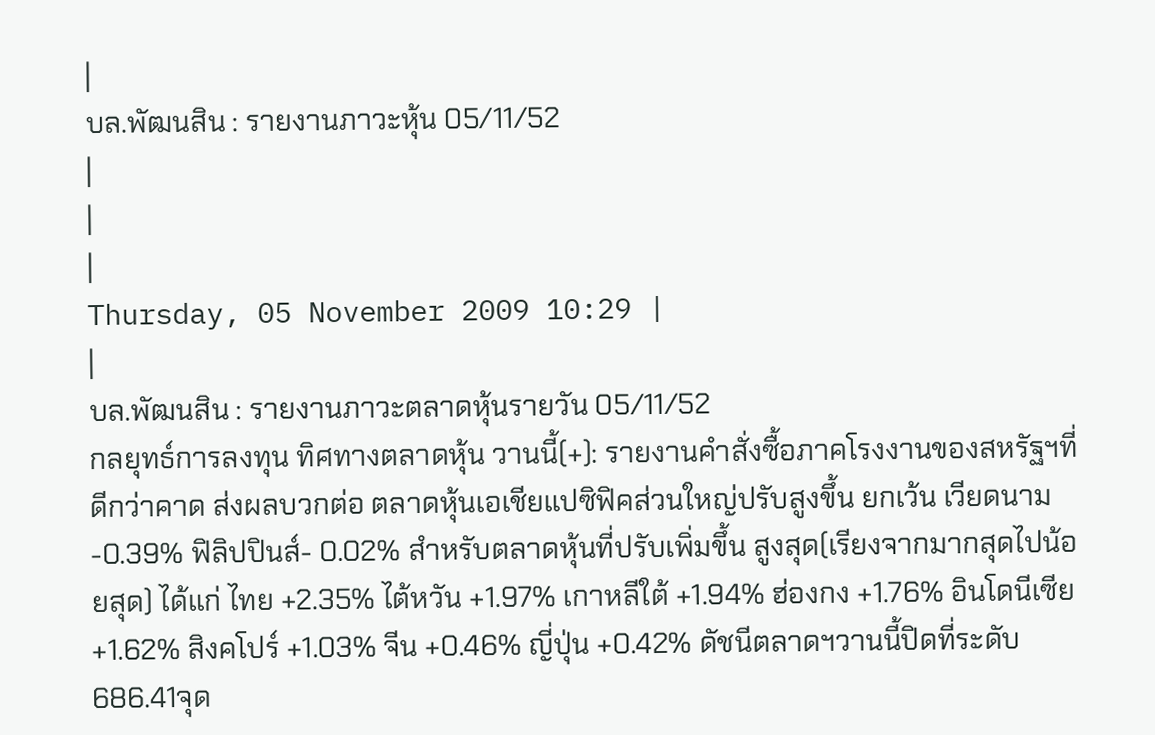|
บล.พัฒนสิน : รายงานภาวะหุ้น 05/11/52
|
|
|
Thursday, 05 November 2009 10:29 |
|
บล.พัฒนสิน : รายงานภาวะตลาดหุ้นรายวัน 05/11/52
กลยุทธ์การลงทุน ทิศทางตลาดหุ้น วานนี้(+): รายงานคำสั่งซื้อภาคโรงงานของสหรัฐฯที่ดีกว่าคาด ส่งผลบวกต่อ ตลาดหุ้นเอเชียแปซิฟิคส่วนใหญ่ปรับสูงขึ้น ยกเว้น เวียดนาม-0.39% ฟิลิปปินส์- 0.02% สำหรับตลาดหุ้นที่ปรับเพิ่มขึ้น สูงสุด(เรียงจากมากสุดไปน้อยสุด) ได้แก่ ไทย +2.35% ไต้หวัน +1.97% เกาหลีใต้ +1.94% ฮ่องกง +1.76% อินโดนีเซีย +1.62% สิงคโปร์ +1.03% จีน +0.46% ญี่ปุ่น +0.42% ดัชนีตลาดฯวานนี้ปิดที่ระดับ 686.41จุด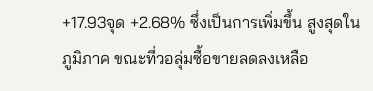+17.93จุด +2.68% ซึ่งเป็นการเพิ่มขึ้น สูงสุดในภูมิภาค ขณะที่วอลุ่มซื้อขายลดลงเหลือ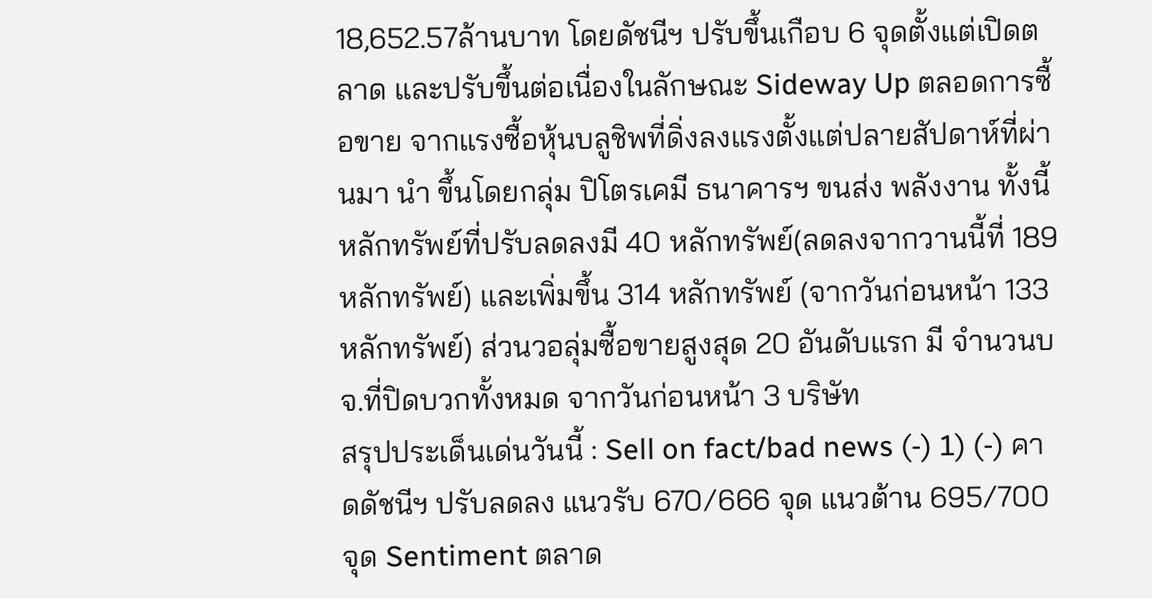18,652.57ล้านบาท โดยดัชนีฯ ปรับขึ้นเกือบ 6 จุดตั้งแต่เปิดตลาด และปรับขึ้นต่อเนื่องในลักษณะ Sideway Up ตลอดการซื้อขาย จากแรงซื้อหุ้นบลูชิพที่ดิ่งลงแรงตั้งแต่ปลายสัปดาห์ที่ผ่านมา นำ ขึ้นโดยกลุ่ม ปิโตรเคมี ธนาคารฯ ขนส่ง พลังงาน ทั้งนี้ หลักทรัพย์ที่ปรับลดลงมี 40 หลักทรัพย์(ลดลงจากวานนี้ที่ 189 หลักทรัพย์) และเพิ่มขึ้น 314 หลักทรัพย์ (จากวันก่อนหน้า 133หลักทรัพย์) ส่วนวอลุ่มซื้อขายสูงสุด 20 อันดับแรก มี จำนวนบจ.ที่ปิดบวกทั้งหมด จากวันก่อนหน้า 3 บริษัท
สรุปประเด็นเด่นวันนี้ : Sell on fact/bad news (-) 1) (-) คาดดัชนีฯ ปรับลดลง แนวรับ 670/666 จุด แนวต้าน 695/700 จุด Sentiment ตลาด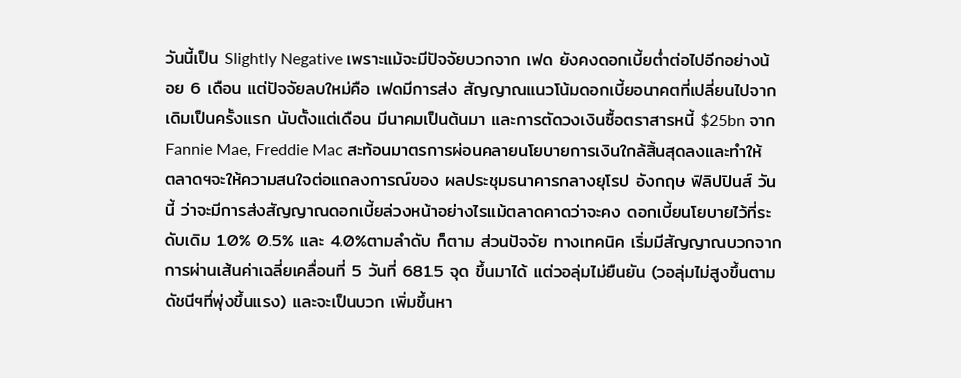วันนี้เป็น Slightly Negative เพราะแม้จะมีปัจจัยบวกจาก เฟด ยังคงดอกเบี้ยต่ำต่อไปอีกอย่างน้อย 6 เดือน แต่ปัจจัยลบใหม่คือ เฟดมีการส่ง สัญญาณแนวโน้มดอกเบี้ยอนาคตที่เปลี่ยนไปจากเดิมเป็นครั้งแรก นับตั้งแต่เดือน มีนาคมเป็นต้นมา และการตัดวงเงินซื้อตราสารหนี้ $25bn จาก Fannie Mae, Freddie Mac สะท้อนมาตรการผ่อนคลายนโยบายการเงินใกล้สิ้นสุดลงและทำให้ ตลาดฯจะให้ความสนใจต่อแถลงการณ์ของ ผลประชุมธนาคารกลางยุโรป อังกฤษ ฟิลิปปินส์ วันนี้ ว่าจะมีการส่งสัญญาณดอกเบี้ยล่วงหน้าอย่างไรแม้ตลาดคาดว่าจะคง ดอกเบี้ยนโยบายไว้ที่ระดับเดิม 1.0% 0.5% และ 4.0%ตามลำดับ ก็ตาม ส่วนปัจจัย ทางเทคนิค เริ่มมีสัญญาณบวกจากการผ่านเส้นค่าเฉลี่ยเคลื่อนที่ 5 วันที่ 681.5 จุด ขึ้นมาได้ แต่วอลุ่มไม่ยืนยัน (วอลุ่มไม่สูงขึ้นตามดัชนีฯที่พุ่งขึ้นแรง) และจะเป็นบวก เพิ่มขึ้นหา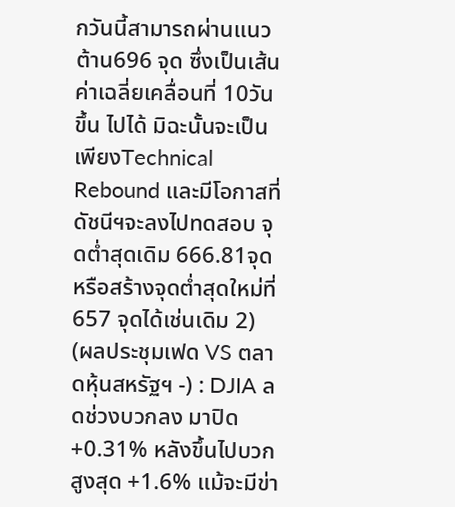กวันนี้สามารถผ่านแนวต้าน696 จุด ซึ่งเป็นเส้นค่าเฉลี่ยเคลื่อนที่ 10วันขึ้น ไปได้ มิฉะนั้นจะเป็นเพียงTechnical Rebound และมีโอกาสที่ดัชนีฯจะลงไปทดสอบ จุดต่ำสุดเดิม 666.81จุดหรือสร้างจุดต่ำสุดใหม่ที่ 657 จุดได้เช่นเดิม 2) (ผลประชุมเฟด VS ตลาดหุ้นสหรัฐฯ -) : DJIA ลดช่วงบวกลง มาปิด +0.31% หลังขึ้นไปบวกสูงสุด +1.6% แม้จะมีข่า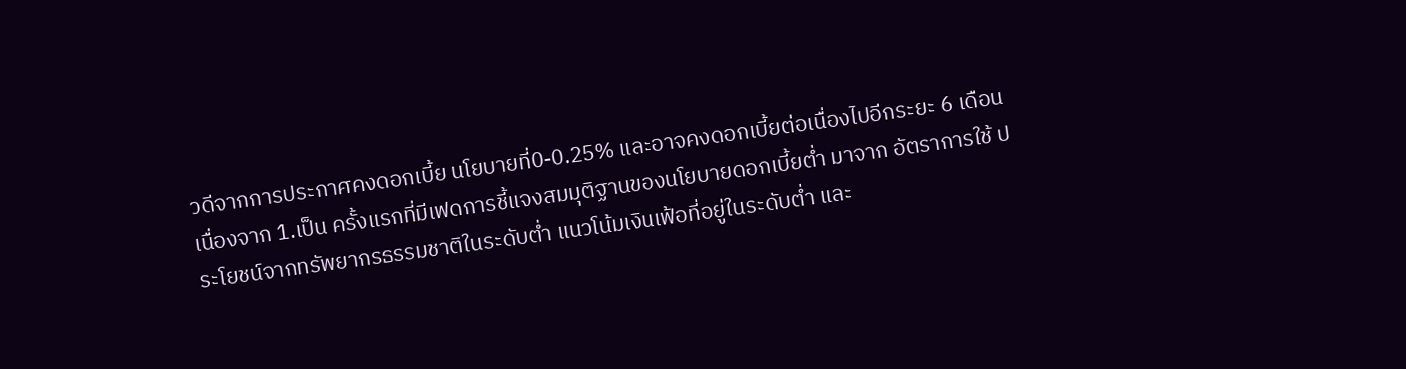วดีจากการประกาศคงดอกเบี้ย นโยบายที่0-0.25% และอาจคงดอกเบี้ยต่อเนื่องไปอีกระยะ 6 เดือน เนื่องจาก 1.เป็น ครั้งแรกที่มีเฟดการชี้แจงสมมุติฐานของนโยบายดอกเบี้ยต่ำ มาจาก อัตราการใช้ ประโยชน์จากทรัพยากรธรรมชาติในระดับต่ำ แนวโน้มเงินเฟ้อที่อยู่ในระดับต่ำ และ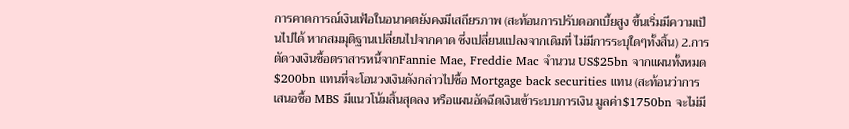การคาดการณ์เงินเฟ้อในอนาคตยังคงมีเสถียรภาพ (สะท้อนการปรับดอกเบี้ยสูง ขึ้นเริ่มมีความเป็นไปได้ หากสมมุติฐานเปลี่ยนไปจากคาด ซึ่งเปลี่ยนแปลงจากเดิมที่ ไม่มีการระบุใดๆทั้งสิ้น) 2.การตัดวงเงินซื้อตราสารหนี้จากFannie Mae, Freddie Mac จำนวน US$25bn จากแผนทั้งหมด $200bn แทนที่จะโอนวงเงินดังกล่าวไปซื้อ Mortgage back securities แทน (สะท้อนว่าการเสนอซื้อ MBS มีแนวโน้มสิ้นสุดลง หรือแผนอัดฉีดเงินเข้าระบบการเงิน มูลค่า$1750bn จะไม่มี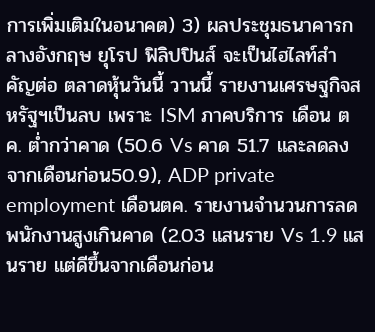การเพิ่มเติมในอนาคต) 3) ผลประชุมธนาคารกลางอังกฤษ ยุโรป ฟิลิปปินส์ จะเป็นไฮไลท์สำคัญต่อ ตลาดหุ้นวันนี้ วานนี้ รายงานเศรษฐกิจสหรัฐฯเป็นลบ เพราะ ISM ภาคบริการ เดือน ตค. ต่ำกว่าคาด (50.6 Vs คาด 51.7 และลดลงจากเดือนก่อน50.9), ADP private employment เดือนตค. รายงานจำนวนการลดพนักงานสูงเกินคาด (2.03 แสนราย Vs 1.9 แสนราย แต่ดีขึ้นจากเดือนก่อน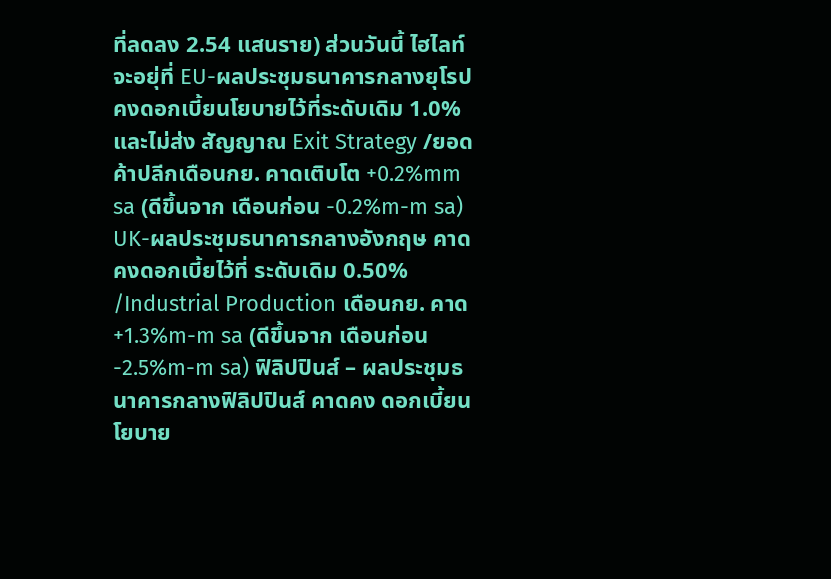ที่ลดลง 2.54 แสนราย) ส่วนวันนี้ ไฮไลท์จะอยุ่ที่ EU-ผลประชุมธนาคารกลางยุโรป คงดอกเบี้ยนโยบายไว้ที่ระดับเดิม 1.0% และไม่ส่ง สัญญาณ Exit Strategy /ยอดค้าปลีกเดือนกย. คาดเติบโต +0.2%mm sa (ดีขึ้นจาก เดือนก่อน -0.2%m-m sa) UK-ผลประชุมธนาคารกลางอังกฤษ คาดคงดอกเบี้ยไว้ที่ ระดับเดิม 0.50% /Industrial Production เดือนกย. คาด +1.3%m-m sa (ดีขึ้นจาก เดือนก่อน -2.5%m-m sa) ฟิลิปปินส์ – ผลประชุมธนาคารกลางฟิลิปปินส์ คาดคง ดอกเบี้ยนโยบาย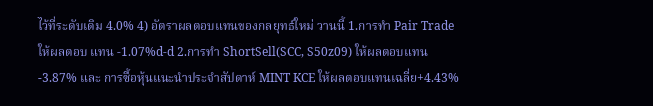ไว้ที่ระดับเดิม 4.0% 4) อัตราผลตอบแทนของกลยุทธ์ใหม่ วานนี้ 1.การทำ Pair Trade ให้ผลตอบ แทน -1.07%d-d 2.การทำ ShortSell(SCC, S50z09) ให้ผลตอบแทน -3.87% และ การซื้อหุ้นแนะนำประจำสัปดาห์ MINT KCE ให้ผลตอบแทนเฉลี่ย+4.43%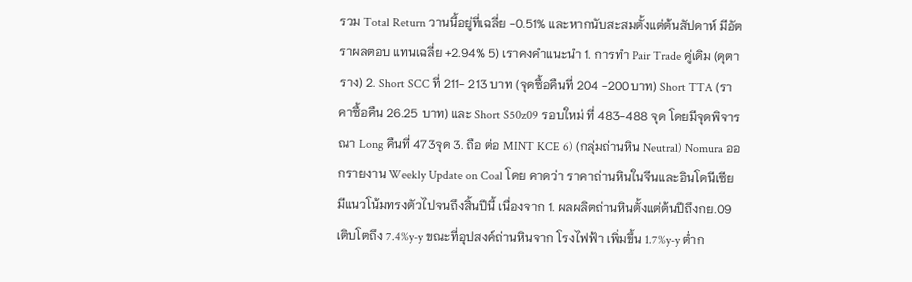รวม Total Return วานนี้อยู่ที่เฉลี่ย -0.51% และหากนับสะสมตั้งแต่ต้นสัปดาห์ มีอัตราผลตอบ แทนเฉลี่ย +2.94% 5) เราคงคำแนะนำ 1. การทำ Pair Trade คู่เดิม (ดุตาราง) 2. Short SCC ที่ 211- 213 บาท (จุดซื้อคืนที่ 204 -200บาท) Short TTA (ราคาซื้อคืน 26.25 บาท) และ Short S50z09 รอบใหม่ ที่ 483-488 จุด โดยมีจุดพิจารณา Long คืนที่ 473จุด 3. ถือ ต่อ MINT KCE 6) (กลุ่มถ่านหิน Neutral) Nomura ออกรายงาน Weekly Update on Coal โดย คาดว่า ราคาถ่านหินในจีนและอินโดนีเซีย มีแนวโน้มทรงตัวไปจนถึงสิ้นปีนี้ เนื่องจาก 1. ผลผลิตถ่านหินตั้งแต่ต้นปีถึงกย.09 เติบโตถึง 7.4%y-y ขณะที่อุปสงค์ถ่านหินจาก โรงไฟฟ้า เพิ่มขึ้น 1.7%y-y ต่ำก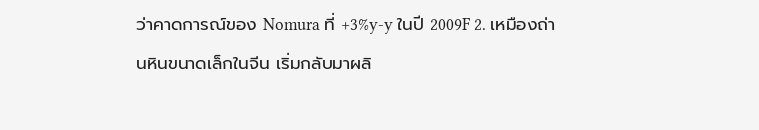ว่าคาดการณ์ของ Nomura ที่ +3%y-y ในปี 2009F 2. เหมืองถ่านหินขนาดเล็กในจีน เริ่มกลับมาผลิ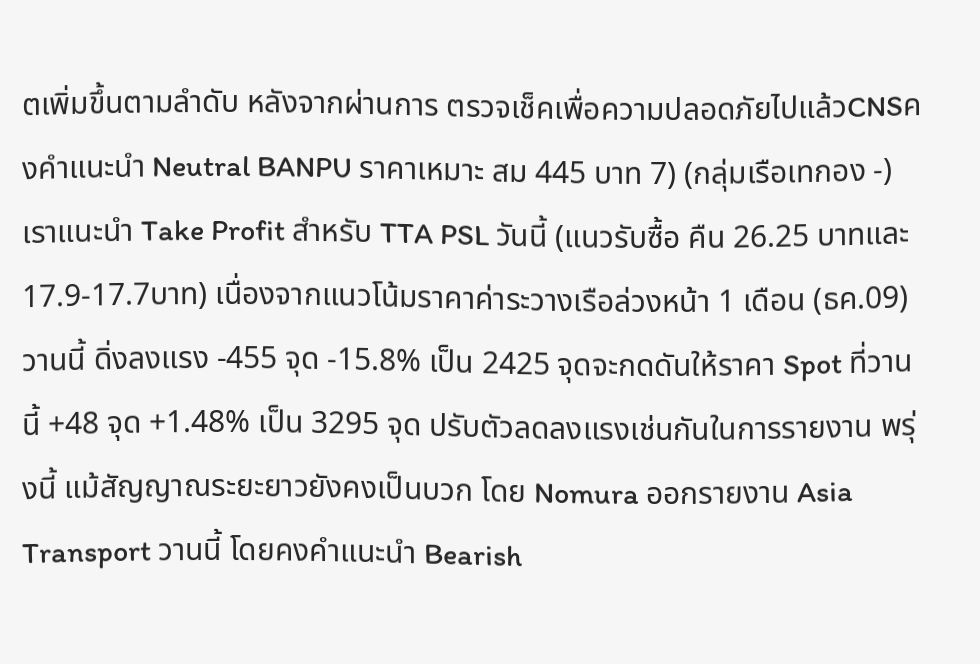ตเพิ่มขึ้นตามลำดับ หลังจากผ่านการ ตรวจเช็คเพื่อความปลอดภัยไปแล้วCNSคงคำแนะนำ Neutral BANPU ราคาเหมาะ สม 445 บาท 7) (กลุ่มเรือเทกอง -) เราแนะนำ Take Profit สำหรับ TTA PSL วันนี้ (แนวรับซื้อ คืน 26.25 บาทและ 17.9-17.7บาท) เนื่องจากแนวโน้มราคาค่าระวางเรือล่วงหน้า 1 เดือน (ธค.09) วานนี้ ดิ่งลงแรง -455 จุด -15.8% เป็น 2425 จุดจะกดดันให้ราคา Spot ที่วานนี้ +48 จุด +1.48% เป็น 3295 จุด ปรับตัวลดลงแรงเช่นกันในการรายงาน พรุ่งนี้ แม้สัญญาณระยะยาวยังคงเป็นบวก โดย Nomura ออกรายงาน Asia Transport วานนี้ โดยคงคำแนะนำ Bearish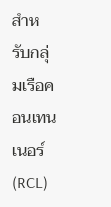สำหรับกลุ่มเรือคอนเทนเนอร์(RCL)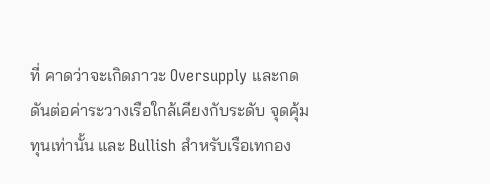ที่ คาดว่าจะเกิดภาวะ Oversupply และกดดันต่อค่าระวางเรือใกล้เคียงกับระดับ จุดคุ้มทุนเท่านั้น และ Bullish สำหรับเรือเทกอง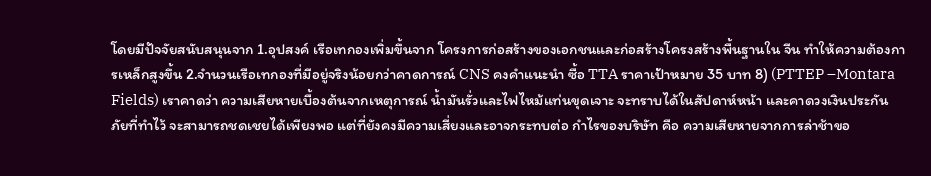โดยมีปัจจัยสนับสนุนจาก 1.อุปสงค์ เรือเทกองเพิ่มขึ้นจาก โครงการก่อสร้างของเอกชนและก่อสร้างโครงสร้างพื้นฐานใน จีน ทำให้ความต้องการเหล็กสูงขึ้น 2.จำนวนเรือเทกองที่มีอยู่จริงน้อยกว่าคาดการณ์ CNS คงคำแนะนำ ซื้อ TTA ราคาเป้าหมาย 35 บาท 8) (PTTEP –Montara Fields) เราคาดว่า ความเสียหายเบื้องต้นจากเหตุการณ์ น้ำมันรั่วและไฟไหม้แท่นขุดเจาะ จะทราบได้ในสัปดาห์หน้า และคาดวงเงินประกัน ภัยที่ทำไว้ จะสามารถชดเชยได้เพียงพอ แต่ที่ยังคงมีความเสี่ยงและอาจกระทบต่อ กำไรของบริษัท คือ ความเสียหายจากการล่าช้าขอ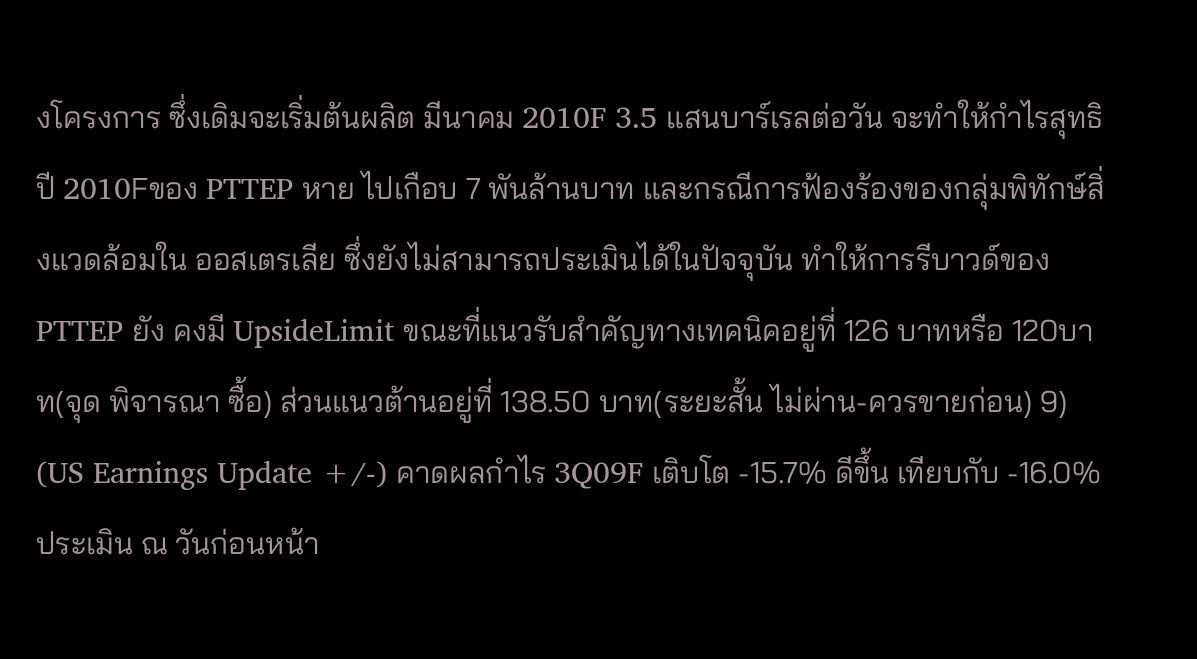งโครงการ ซึ่งเดิมจะเริ่มต้นผลิต มีนาคม 2010F 3.5 แสนบาร์เรลต่อวัน จะทำให้กำไรสุทธิปี 2010Fของ PTTEP หาย ไปเกือบ 7 พันล้านบาท และกรณีการฟ้องร้องของกลุ่มพิทักษ์สิ่งแวดล้อมใน ออสเตรเลีย ซึ่งยังไม่สามารถประเมินได้ในปัจจุบัน ทำให้การรีบาวด์ของ PTTEP ยัง คงมี UpsideLimit ขณะที่แนวรับสำคัญทางเทคนิคอยู่ที่ 126 บาทหรือ 120บาท(จุด พิจารณา ซื้อ) ส่วนแนวต้านอยู่ที่ 138.50 บาท(ระยะสั้น ไม่ผ่าน-ควรขายก่อน) 9) (US Earnings Update +/-) คาดผลกำไร 3Q09F เติบโต -15.7% ดีขึ้น เทียบกับ -16.0% ประเมิน ณ วันก่อนหน้า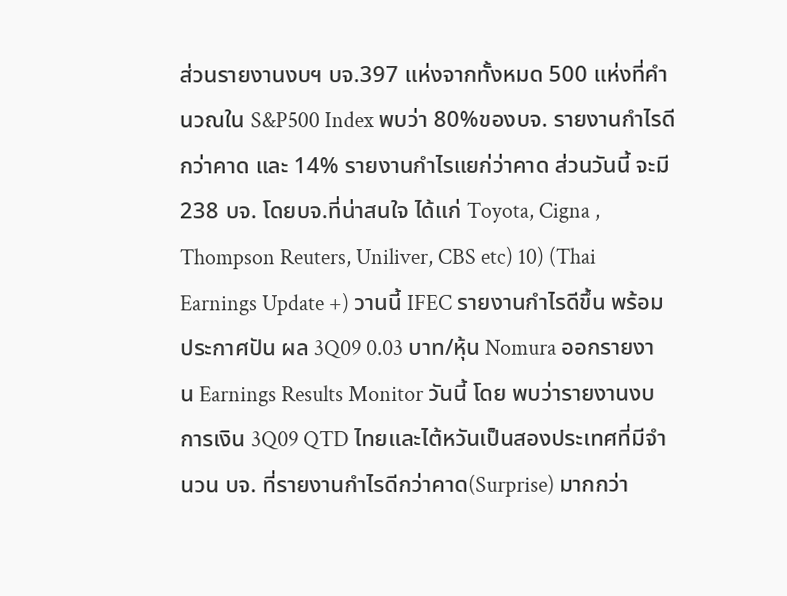ส่วนรายงานงบฯ บจ.397 แห่งจากทั้งหมด 500 แห่งที่คำนวณใน S&P500 Index พบว่า 80%ของบจ. รายงานกำไรดีกว่าคาด และ 14% รายงานกำไรแยก่ว่าคาด ส่วนวันนี้ จะมี 238 บจ. โดยบจ.ที่น่าสนใจ ได้แก่ Toyota, Cigna , Thompson Reuters, Uniliver, CBS etc) 10) (Thai Earnings Update +) วานนี้ IFEC รายงานกำไรดีขึ้น พร้อมประกาศปัน ผล 3Q09 0.03 บาท/หุ้น Nomura ออกรายงาน Earnings Results Monitor วันนี้ โดย พบว่ารายงานงบการเงิน 3Q09 QTD ไทยและไต้หวันเป็นสองประเทศที่มีจำนวน บจ. ที่รายงานกำไรดีกว่าคาด(Surprise) มากกว่า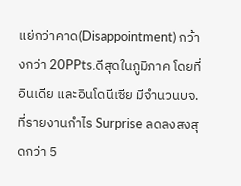แย่กว่าคาด(Disappointment) กว้างกว่า 20PPts.ดีสุดในภูมิภาค โดยที่อินเดีย และอินโดนีเซีย มีจำนวนบจ.ที่รายงานกำไร Surprise ลดลงสงสุดกว่า 5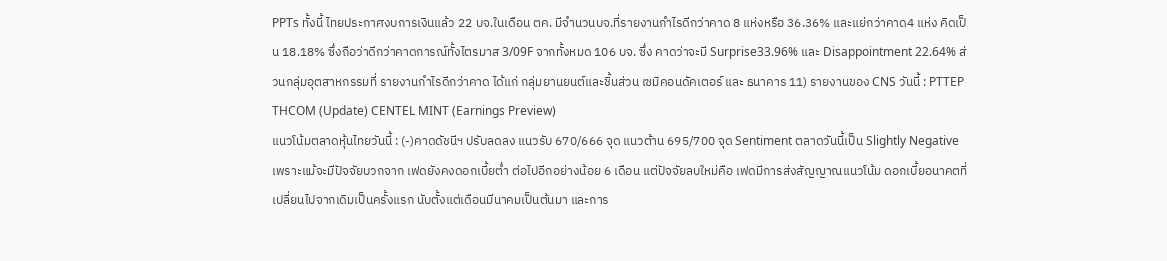PPTs ทั้งนี้ ไทยประกาศงบการเงินแล้ว 22 บจ.ในเดือน ตค. มีจำนวนบจ.ที่รายงานกำไรดีกว่าคาด 8 แห่งหรือ 36.36% และแย่กว่าคาด4 แห่ง คิดเป็น 18.18% ซึ่งถือว่าดีกว่าคาดการณ์ทั้งไตรมาส 3/09F จากทั้งหมด 106 บจ. ซึ่ง คาดว่าจะมี Surprise33.96% และ Disappointment 22.64% ส่วนกลุ่มอุตสาหกรรมที่ รายงานกำไรดีกว่าคาด ได้แก่ กลุ่มยานยนต์และชิ้นส่วน เซมิคอนดัคเตอร์ และ ธนาคาร 11) รายงานของ CNS วันนี้ : PTTEP THCOM (Update) CENTEL MINT (Earnings Preview)
แนวโน้มตลาดหุ้นไทยวันนี้ : (-)คาดดัชนีฯ ปรับลดลง แนวรับ 670/666 จุด แนวต้าน 695/700 จุด Sentiment ตลาดวันนี้เป็น Slightly Negative เพราะแม้จะมีปัจจัยบวกจาก เฟดยังคงดอกเบี้ยต่ำ ต่อไปอีกอย่างน้อย 6 เดือน แต่ปัจจัยลบใหม่คือ เฟดมีการส่งสัญญาณแนวโน้ม ดอกเบี้ยอนาคตที่เปลี่ยนไปจากเดิมเป็นครั้งแรก นับตั้งแต่เดือนมีนาคมเป็นต้นมา และการ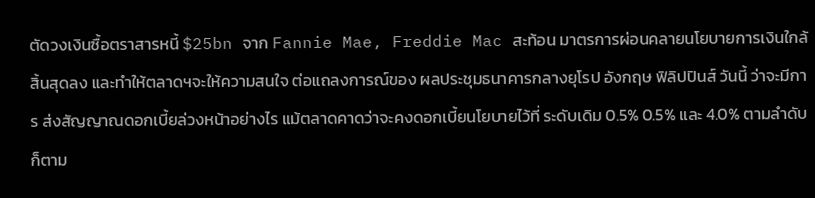ตัดวงเงินซื้อตราสารหนี้ $25bn จาก Fannie Mae, Freddie Mac สะท้อน มาตรการผ่อนคลายนโยบายการเงินใกล้สิ้นสุดลง และทำให้ตลาดฯจะให้ความสนใจ ต่อแถลงการณ์ของ ผลประชุมธนาคารกลางยุโรป อังกฤษ ฟิลิปปินส์ วันนี้ ว่าจะมีการ ส่งสัญญาณดอกเบี้ยล่วงหน้าอย่างไร แม้ตลาดคาดว่าจะคงดอกเบี้ยนโยบายไว้ที่ ระดับเดิม 0.5% 0.5% และ 4.0% ตามลำดับ ก็ตาม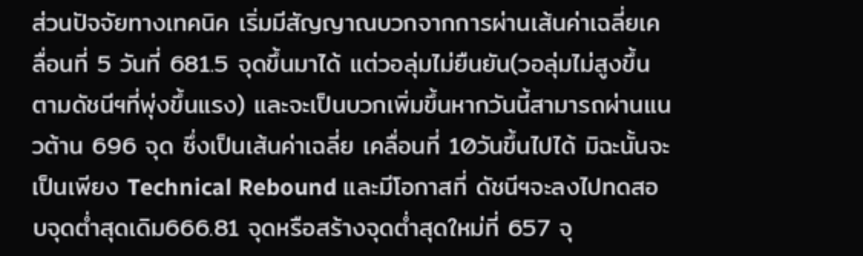ส่วนปัจจัยทางเทคนิค เริ่มมีสัญญาณบวกจากการผ่านเส้นค่าเฉลี่ยเคลื่อนที่ 5 วันที่ 681.5 จุดขึ้นมาได้ แต่วอลุ่มไม่ยืนยัน(วอลุ่มไม่สูงขึ้นตามดัชนีฯที่พุ่งขึ้นแรง) และจะเป็นบวกเพิ่มขึ้นหากวันนี้สามารถผ่านแนวต้าน 696 จุด ซึ่งเป็นเส้นค่าเฉลี่ย เคลื่อนที่ 10วันขึ้นไปได้ มิฉะนั้นจะเป็นเพียง Technical Rebound และมีโอกาสที่ ดัชนีฯจะลงไปทดสอบจุดต่ำสุดเดิม666.81 จุดหรือสร้างจุดต่ำสุดใหม่ที่ 657 จุ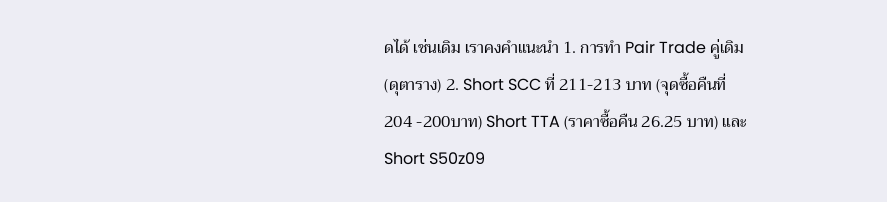ดได้ เช่นเดิม เราคงคำแนะนำ 1. การทำ Pair Trade คู่เดิม (ดุตาราง) 2. Short SCC ที่ 211-213 บาท (จุดซื้อคืนที่ 204 -200บาท) Short TTA (ราคาซื้อคืน 26.25 บาท) และ Short S50z09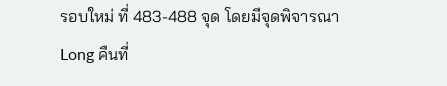รอบใหม่ ที่ 483-488 จุด โดยมีจุดพิจารณาLong คืนที่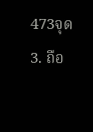473จุด 3. ถือ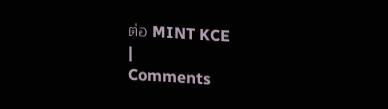ต่อ MINT KCE
|
Comments